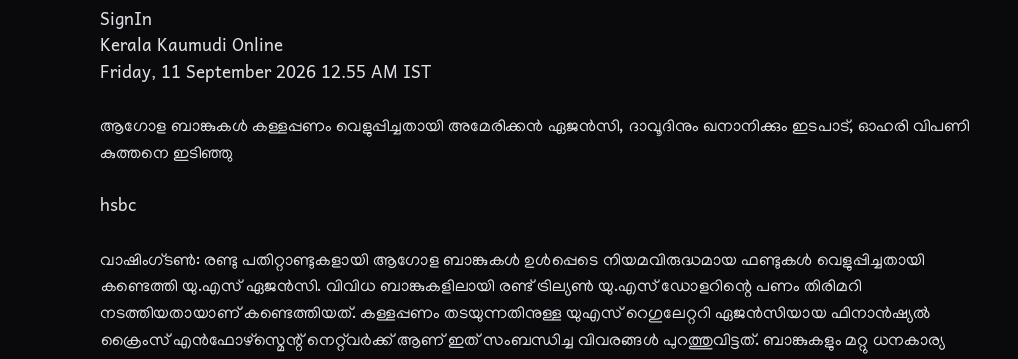SignIn
Kerala Kaumudi Online
Friday, 11 September 2026 12.55 AM IST

ആഗോള ബാങ്കുകൾ കള്ളപ്പണം വെളുപ്പിച്ചതായി അമേരിക്കൻ ഏജൻസി, ദാവൂദിനും ഖനാനിക്കും ഇടപാട്, ഓഹരി വിപണി കുത്തനെ ഇടിഞ്ഞു

hsbc

വാഷിംഗ്ടൺ: രണ്ടു പതിറ്റാണ്ടുകളായി ആഗോള ബാങ്കുകൾ ഉൾപ്പെടെ നിയമവിരുദ്ധമായ ഫണ്ടുകള്‍ വെളുപ്പിച്ചതായി കണ്ടെത്തി യു.എസ് ഏജൻസി. വിവിധ ബാങ്കുകളിലായി രണ്ട് ട്രില്യൺ യു.എസ് ഡോളറിന്റെ പണം തിരിമറി നടത്തിയതായാണ് കണ്ടെത്തിയത്. കള്ളപ്പണം തടയുന്നതിനുള്ള യുഎസ് റെഗുലേറ്ററി ഏജൻസിയായ ഫിനാൻഷ്യൽ ക്രൈംസ് എൻഫോഴ്സ്മെന്റ് നെറ്റ്‌വർക്ക് ആണ് ഇത് സംബന്ധിച്ച വിവരങ്ങൾ പുറത്തുവിട്ടത്. ബാങ്കുകളും മറ്റു ധനകാര്യ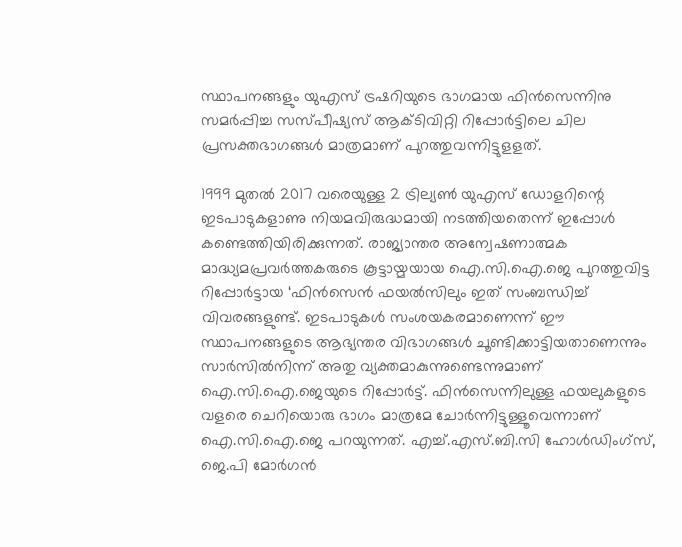സ്ഥാപനങ്ങളും യുഎസ് ട്രഷറിയുടെ ഭാഗമായ ഫിൻസെന്നിനു സമർപ്പിച്ച സസ്പീഷ്യസ് ആക്ടിവിറ്റി റിപ്പോർട്ടിലെ ചില പ്രസക്തഭാഗങ്ങൾ മാത്രമാണ് പുറത്തുവന്നിട്ടുളളത്.

1999 മുതൽ 2017 വരെയുള്ള 2 ട്രില്യൺ യുഎസ് ഡോളറിന്റെ ഇടപാടുകളാണു നിയമവിരുദ്ധമായി നടത്തിയതെന്ന് ഇപ്പോൾ കണ്ടെത്തിയിരിക്കുന്നത്. രാജ്യാന്തര അന്വേഷണാത്മക മാദ്ധ്യമപ്രവർത്തകരുടെ കൂട്ടായ്മയായ ഐ.സി.ഐ.ജെ പുറത്തുവിട്ട റിപ്പോർട്ടായ ‘ഫിൻസെൻ ഫയൽസിലും ഇത് സംബന്ധിച്ച് വിവരങ്ങളുണ്ട്. ഇടപാടുകൾ സംശയകരമാണെന്ന് ഈ സ്ഥാപനങ്ങളുടെ ആഭ്യന്തര വിഭാഗങ്ങൾ ചൂണ്ടിക്കാട്ടിയതാണെന്നും സാർസിൽനിന്ന് അതു വ്യക്തമാകുന്നുണ്ടെന്നുമാണ് ഐ.സി.ഐ.ജെയുടെ റിപ്പോർട്ട്. ഫിൻസെന്നിലുള്ള ഫയലുകളുടെ വളരെ ചെറിയൊരു ഭാഗം മാത്രമേ ചോർന്നിട്ടുള്ളൂവെന്നാണ് ഐ.സി.ഐ.ജെ പറയുന്നത്. എച്ച്.എസ്.ബി.സി ഹോൾഡിംഗ്സ്, ജെ.പി മോർഗൻ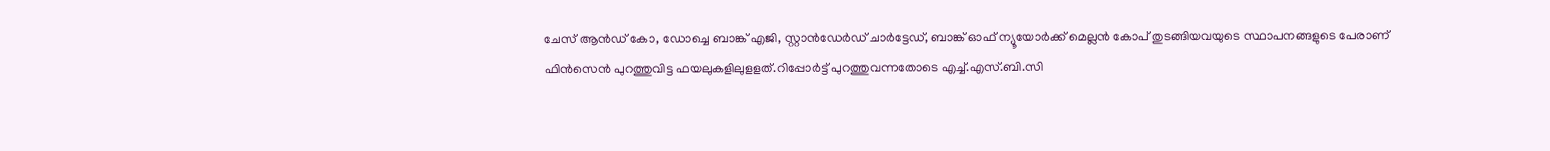ചേസ് ആൻഡ് കോ, ഡോച്ചെ ബാങ്ക് എജി, സ്റ്റാൻഡേർഡ് ചാർട്ടേഡ്, ബാങ്ക് ഓഫ് ന്യൂയോർക്ക് മെല്ലൻ കോപ് തുടങ്ങിയവയുടെ സ്ഥാപനങ്ങളുടെ പേരാണ് ഫിൻസെൻ പുറത്തുവിട്ട ഫയലുകളിലുളളത്.റിപ്പോർട്ട് പുറത്തുവന്നതോടെ എച്ച്.എസ്.ബി.സി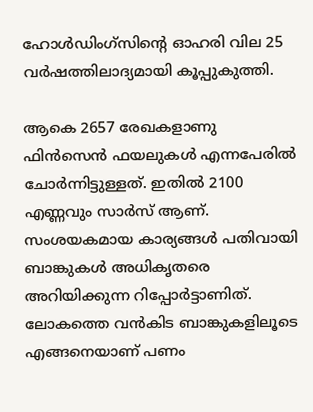ഹോൾഡിംഗ്സിന്റെ ഓഹരി വില 25 വർഷത്തിലാദ്യമായി കൂപ്പുകുത്തി.

ആകെ 2657 രേഖകളാണു ഫിൻസെൻ ഫയലുകൾ എന്നപേരിൽ ചോർന്നിട്ടുള്ളത്. ഇതിൽ 2100 എണ്ണവും സാർസ് ആണ്. സംശയകമായ കാര്യങ്ങൾ പതിവായി ബാങ്കുകൾ അധികൃതരെ അറിയിക്കുന്ന റിപ്പോർട്ടാണിത്. ലോകത്തെ വൻകിട ബാങ്കുകളിലൂടെ എങ്ങനെയാണ് പണം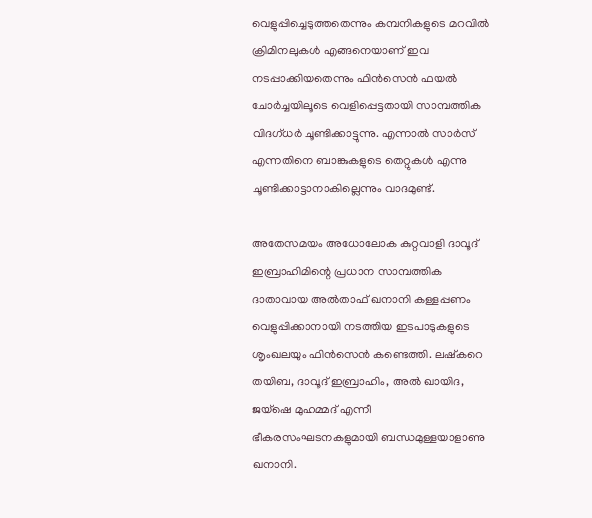വെളുപ്പിച്ചെടുത്തതെന്നും കമ്പനികളുടെ മറവിൽ ക്രിമിനലുകൾ എങ്ങനെയാണ് ഇവ നടപ്പാക്കിയതെന്നും ഫിൻസെൻ ഫയൽ ചോർച്ചയിലൂടെ വെളിപ്പെട്ടതായി സാമ്പത്തിക വിദഗ്ധർ ചൂണ്ടിക്കാട്ടുന്നു. എന്നാൽ സാർസ് എന്നതിനെ ബാങ്കുകളുടെ തെറ്റുകൾ എന്നു ചൂണ്ടിക്കാട്ടാനാകില്ലെന്നും വാദമുണ്ട്.

അതേസമയം അധോലോക കുറ്റവാളി ദാവൂദ് ഇബ്രാഹിമിന്റെ പ്രധാന സാമ്പത്തിക ദാതാവായ അൽതാഫ് ഖനാനി കള്ളപ്പണം വെളുപ്പിക്കാനായി നടത്തിയ ഇടപാടുകളുടെ ശൃംഖലയും ഫിൻസെൻ കണ്ടെത്തി. ലഷ്കറെ തയിബ, ദാവൂദ് ഇബ്രാഹിം, അൽ ഖായിദ, ജയ്ഷെ മുഹമ്മദ് എന്നീ ഭീകരസംഘടനകളുമായി ബന്ധമുള്ളയാളാണു ഖനാനി.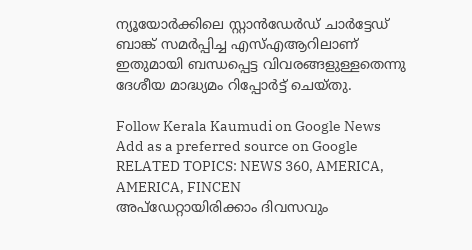ന്യൂയോർക്കിലെ സ്റ്റാൻഡേർഡ് ചാർട്ടേഡ് ബാങ്ക് സമർപ്പിച്ച എസ്എആറിലാണ് ഇതുമായി ബന്ധപ്പെട്ട വിവരങ്ങളുള്ളതെന്നു ദേശീയ മാദ്ധ്യമം റിപ്പോർട്ട് ചെയ്തു.

Follow Kerala Kaumudi on Google News Add as a preferred source on Google
RELATED TOPICS: NEWS 360, AMERICA, AMERICA, FINCEN
അപ്ഡേറ്റായിരിക്കാം ദിവസവും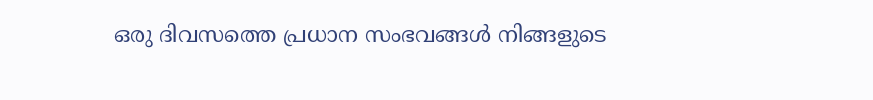ഒരു ദിവസത്തെ പ്രധാന സംഭവങ്ങൾ നിങ്ങളുടെ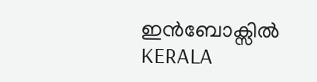ഇൻബോക്സിൽ
KERALA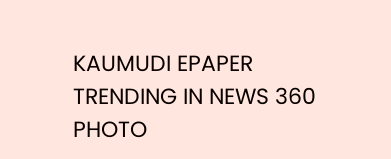KAUMUDI EPAPER
TRENDING IN NEWS 360
PHOTO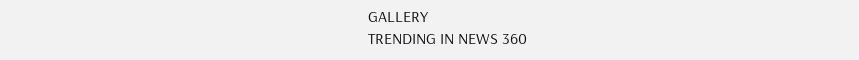GALLERY
TRENDING IN NEWS 360